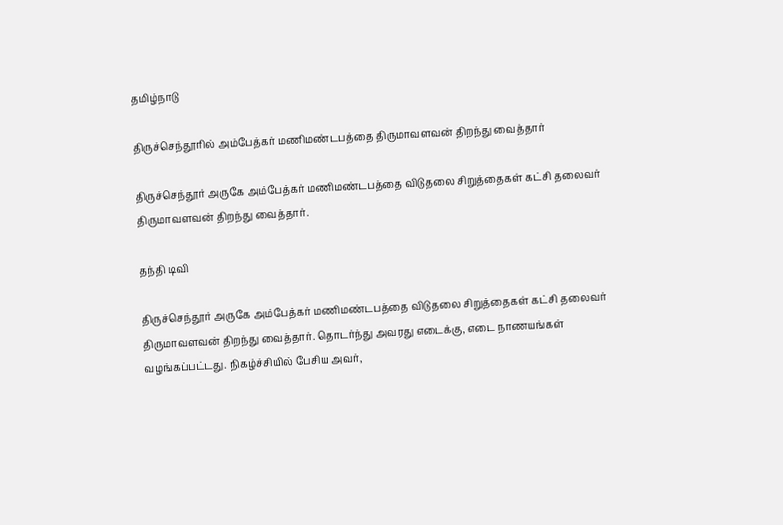தமிழ்நாடு

திருச்செந்தூரில் அம்பேத்கர் மணிமண்டபத்தை திருமாவளவன் திறந்து வைத்தார்

திருச்செந்தூர் அருகே அம்பேத்கர் மணிமண்டபத்தை விடுதலை சிறுத்தைகள் கட்சி தலைவர் திருமாவளவன் திறந்து வைத்தார்.

தந்தி டிவி

திருச்செந்தூர் அருகே அம்பேத்கர் மணிமண்டபத்தை விடுதலை சிறுத்தைகள் கட்சி தலைவர் திருமாவளவன் திறந்து வைத்தார். தொடர்ந்து அவரது எடைக்கு, எடை நாணயங்கள் வழங்கப்பட்டது. நிகழ்ச்சியில் பேசிய அவர்,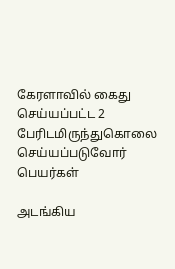கேரளாவில் கைது செய்யப்பட்ட 2 பேரிடமிருந்துகொலை செய்யப்படுவோர் பெயர்கள்

அடங்கிய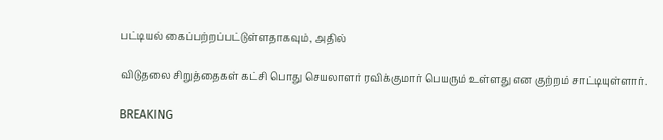பட்டியல் கைப்பற்றப்பட்டுள்ளதாகவும், அதில்

விடுதலை சிறுத்தைகள் கட்சி பொது செயலாளர் ரவிக்குமார் பெயரும் உள்ளது என குற்றம் சாட்டியுள்ளார்.

BREAKING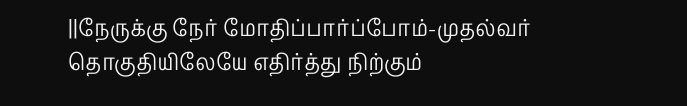||நேருக்கு நேர் மோதிப்பார்ப்போம்-முதல்வர் தொகுதியிலேயே எதிர்த்து நிற்கும்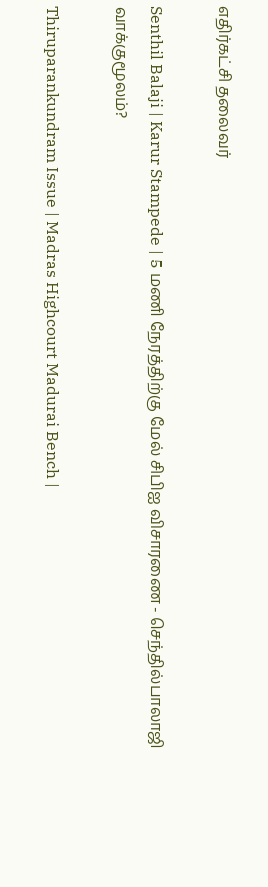எதிர்கட்சி தலைவர்

Senthil Balaji | Karur Stampede | 5 மணி நேரத்திற்கு மேல் சிபிஐ விசாரணை - செந்தில்பாலாஜி வாக்குமூலம்?

Thiruparankundram Issue | Madras Highcourt Madurai Bench |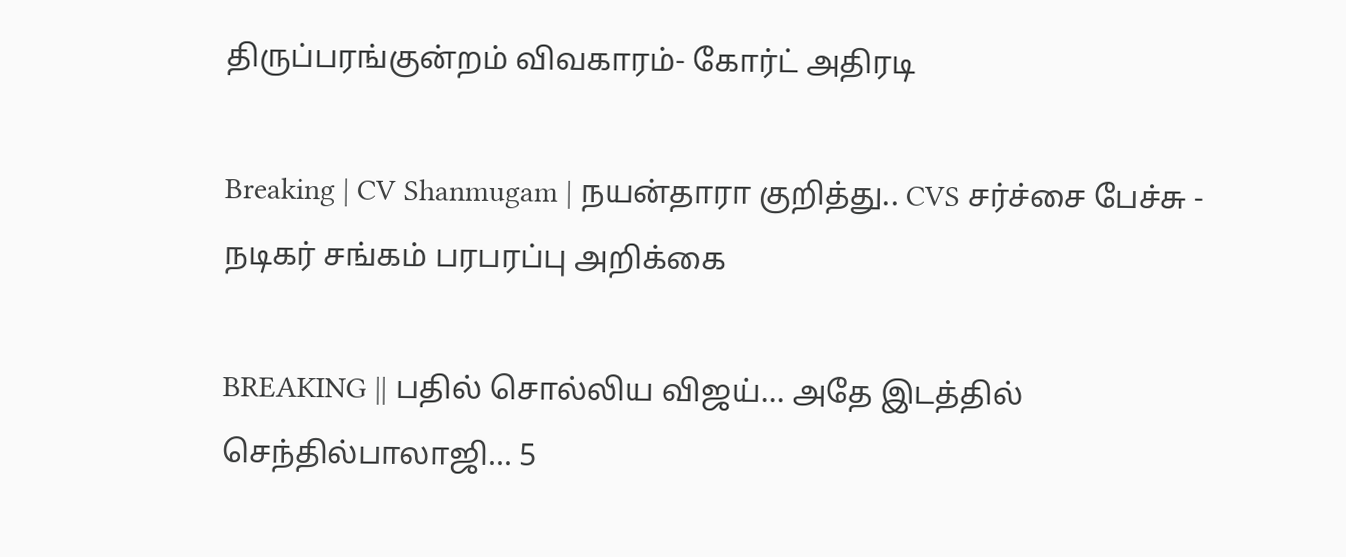திருப்பரங்குன்றம் விவகாரம்- கோர்ட் அதிரடி

Breaking | CV Shanmugam | நயன்தாரா குறித்து.. CVS சர்ச்சை பேச்சு - நடிகர் சங்கம் பரபரப்பு அறிக்கை

BREAKING || பதில் சொல்லிய விஜய்... அதே இடத்தில் செந்தில்பாலாஜி... 5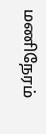மணிநேரம்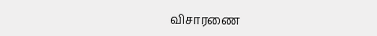விசாரணை